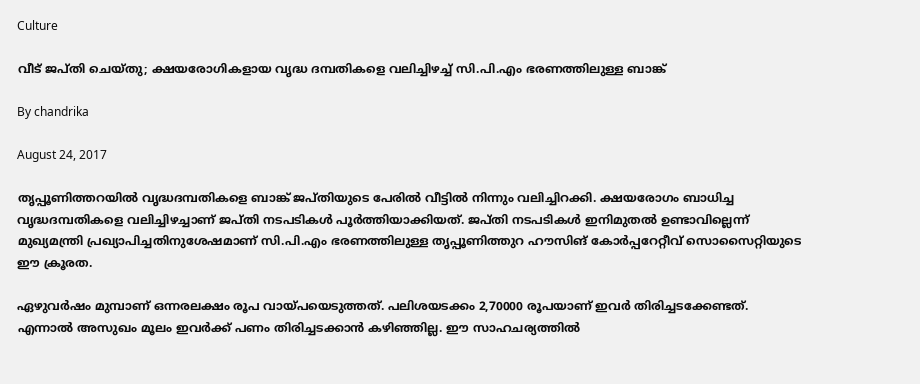Culture

വീട് ജപ്തി ചെയ്തു; ക്ഷയരോഗികളായ വൃദ്ധ ദമ്പതികളെ വലിച്ചിഴച്ച് സി.പി.എം ഭരണത്തിലുള്ള ബാങ്ക്

By chandrika

August 24, 2017

തൃപ്പൂണിത്തറയില്‍ വൃദ്ധദമ്പതികളെ ബാങ്ക് ജപ്തിയുടെ പേരില്‍ വീട്ടില്‍ നിന്നും വലിച്ചിറക്കി. ക്ഷയരോഗം ബാധിച്ച വൃദ്ധദമ്പതികളെ വലിച്ചിഴച്ചാണ് ജപ്തി നടപടികള്‍ പൂര്‍ത്തിയാക്കിയത്. ജപ്തി നടപടികള്‍ ഇനിമുതല്‍ ഉണ്ടാവില്ലെന്ന് മുഖ്യമന്ത്രി പ്രഖ്യാപിച്ചതിനുശേഷമാണ് സി.പി.എം ഭരണത്തിലുള്ള തൃപ്പൂണിത്തുറ ഹൗസിങ് കോര്‍പ്പറേറ്റീവ് സൊസൈറ്റിയുടെ ഈ ക്രൂരത.

ഏഴുവര്‍ഷം മുമ്പാണ് ഒന്നരലക്ഷം രൂപ വായ്പയെടുത്തത്. പലിശയടക്കം 2,70000 രൂപയാണ് ഇവര്‍ തിരിച്ചടക്കേണ്ടത്. എന്നാല്‍ അസുഖം മൂലം ഇവര്‍ക്ക് പണം തിരിച്ചടക്കാന്‍ കഴിഞ്ഞില്ല. ഈ സാഹചര്യത്തില്‍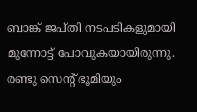ബാങ്ക് ജപ്തി നടപടികളുമായി മുന്നോട്ട് പോവുകയായിരുന്നു. രണ്ടു സെന്റ് ഭൂമിയും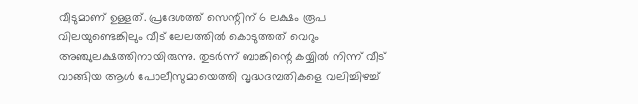വീടുമാണ് ഉള്ളത്. പ്രദേശത്ത് സെന്റിന് 6 ലക്ഷം രൂപ വിലയുണ്ടെങ്കിലും വീട് ലേലത്തില്‍ കൊടുത്തത് വെറും അഞ്ചുലക്ഷത്തിനായിരുന്നു. തുടര്‍ന്ന് ബാങ്കിന്റെ കയ്യില്‍ നിന്ന് വീട് വാങ്ങിയ ആള്‍ പോലീസുമായെത്തി വൃദ്ധദമ്പതികളെ വലിച്ചിഴച്ച്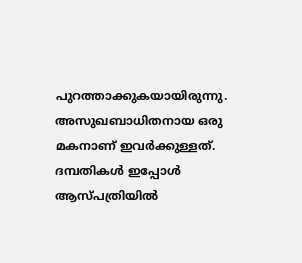പുറത്താക്കുകയായിരുന്നു. അസുഖബാധിതനായ ഒരു മകനാണ് ഇവര്‍ക്കുള്ളത്. ദമ്പതികള്‍ ഇപ്പോള്‍ ആസ്പത്രിയില്‍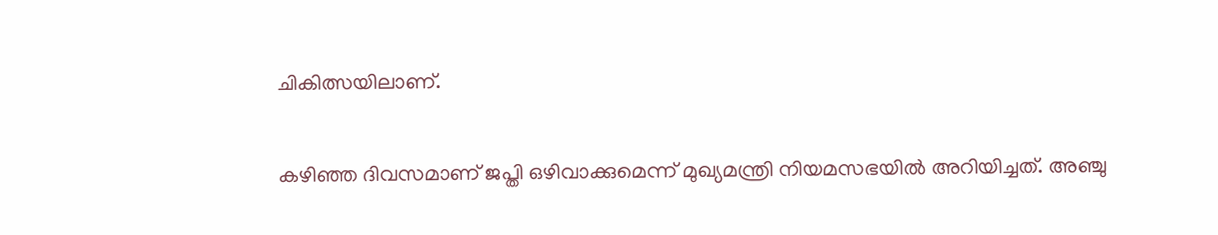ചികിത്സയിലാണ്.

കഴിഞ്ഞ ദിവസമാണ് ജപ്തി ഒഴിവാക്കുമെന്ന് മുഖ്യമന്ത്രി നിയമസഭയില്‍ അറിയിച്ചത്. അഞ്ചു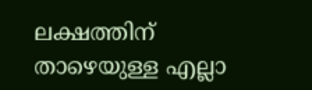ലക്ഷത്തിന് താഴെയുള്ള എല്ലാ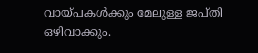വായ്പകള്‍ക്കും മേലുള്ള ജപ്തി ഒഴിവാക്കും.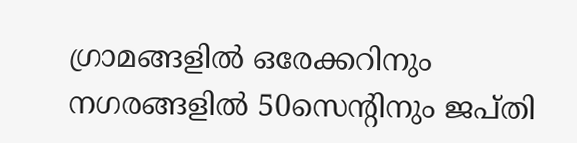ഗ്രാമങ്ങളില്‍ ഒരേക്കറിനും നഗരങ്ങളില്‍ 50സെന്റിനും ജപ്തി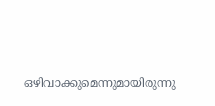ഒഴിവാക്കുമെന്നുമായിരുന്നു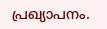പ്രഖ്യാപനം.